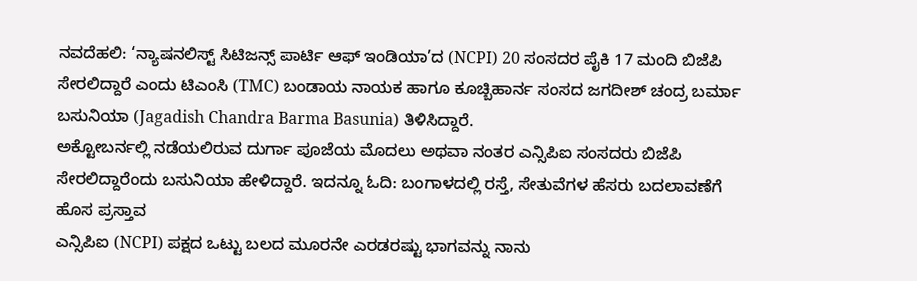ನವದೆಹಲಿ: ‘ನ್ಯಾಷನಲಿಸ್ಟ್ ಸಿಟಿಜನ್ಸ್ ಪಾರ್ಟಿ ಆಫ್ ಇಂಡಿಯಾ’ದ (NCPI) 20 ಸಂಸದರ ಪೈಕಿ 17 ಮಂದಿ ಬಿಜೆಪಿ ಸೇರಲಿದ್ದಾರೆ ಎಂದು ಟಿಎಂಸಿ (TMC) ಬಂಡಾಯ ನಾಯಕ ಹಾಗೂ ಕೂಚ್ಬಿಹಾರ್ನ ಸಂಸದ ಜಗದೀಶ್ ಚಂದ್ರ ಬರ್ಮಾ ಬಸುನಿಯಾ (Jagadish Chandra Barma Basunia) ತಿಳಿಸಿದ್ದಾರೆ.
ಅಕ್ಟೋಬರ್ನಲ್ಲಿ ನಡೆಯಲಿರುವ ದುರ್ಗಾ ಪೂಜೆಯ ಮೊದಲು ಅಥವಾ ನಂತರ ಎನ್ಸಿಪಿಐ ಸಂಸದರು ಬಿಜೆಪಿ ಸೇರಲಿದ್ದಾರೆಂದು ಬಸುನಿಯಾ ಹೇಳಿದ್ದಾರೆ. ಇದನ್ನೂ ಓದಿ: ಬಂಗಾಳದಲ್ಲಿ ರಸ್ತೆ, ಸೇತುವೆಗಳ ಹೆಸರು ಬದಲಾವಣೆಗೆ ಹೊಸ ಪ್ರಸ್ತಾವ
ಎನ್ಸಿಪಿಐ (NCPI) ಪಕ್ಷದ ಒಟ್ಟು ಬಲದ ಮೂರನೇ ಎರಡರಷ್ಟು ಭಾಗವನ್ನು ನಾನು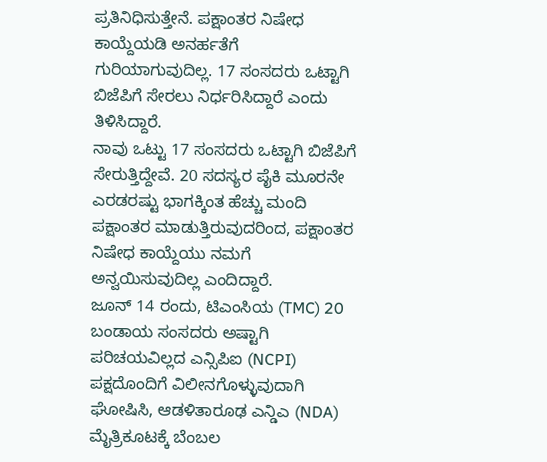ಪ್ರತಿನಿಧಿಸುತ್ತೇನೆ. ಪಕ್ಷಾಂತರ ನಿಷೇಧ ಕಾಯ್ದೆಯಡಿ ಅನರ್ಹತೆಗೆ ಗುರಿಯಾಗುವುದಿಲ್ಲ. 17 ಸಂಸದರು ಒಟ್ಟಾಗಿ ಬಿಜೆಪಿಗೆ ಸೇರಲು ನಿರ್ಧರಿಸಿದ್ದಾರೆ ಎಂದು ತಿಳಿಸಿದ್ದಾರೆ.
ನಾವು ಒಟ್ಟು 17 ಸಂಸದರು ಒಟ್ಟಾಗಿ ಬಿಜೆಪಿಗೆ ಸೇರುತ್ತಿದ್ದೇವೆ. 20 ಸದಸ್ಯರ ಪೈಕಿ ಮೂರನೇ ಎರಡರಷ್ಟು ಭಾಗಕ್ಕಿಂತ ಹೆಚ್ಚು ಮಂದಿ ಪಕ್ಷಾಂತರ ಮಾಡುತ್ತಿರುವುದರಿಂದ, ಪಕ್ಷಾಂತರ ನಿಷೇಧ ಕಾಯ್ದೆಯು ನಮಗೆ ಅನ್ವಯಿಸುವುದಿಲ್ಲ ಎಂದಿದ್ದಾರೆ.
ಜೂನ್ 14 ರಂದು, ಟಿಎಂಸಿಯ (TMC) 20 ಬಂಡಾಯ ಸಂಸದರು ಅಷ್ಟಾಗಿ ಪರಿಚಯವಿಲ್ಲದ ಎನ್ಸಿಪಿಐ (NCPI) ಪಕ್ಷದೊಂದಿಗೆ ವಿಲೀನಗೊಳ್ಳುವುದಾಗಿ ಘೋಷಿಸಿ, ಆಡಳಿತಾರೂಢ ಎನ್ಡಿಎ (NDA) ಮೈತ್ರಿಕೂಟಕ್ಕೆ ಬೆಂಬಲ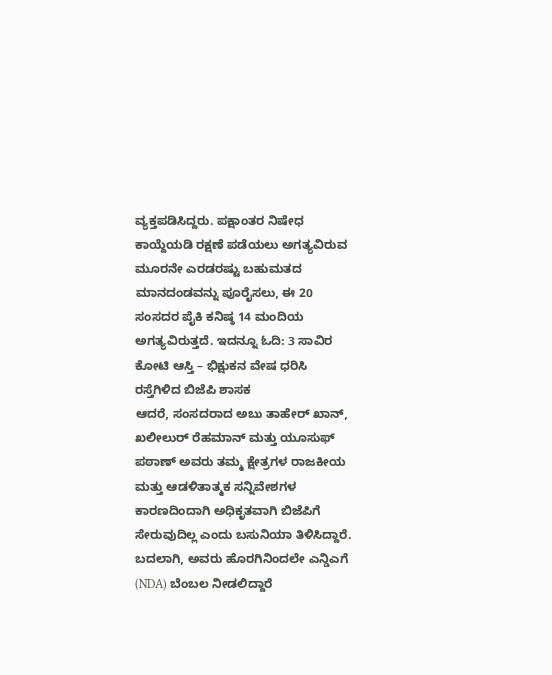ವ್ಯಕ್ತಪಡಿಸಿದ್ದರು. ಪಕ್ಷಾಂತರ ನಿಷೇಧ ಕಾಯ್ದೆಯಡಿ ರಕ್ಷಣೆ ಪಡೆಯಲು ಅಗತ್ಯವಿರುವ ಮೂರನೇ ಎರಡರಷ್ಟು ಬಹುಮತದ ಮಾನದಂಡವನ್ನು ಪೂರೈಸಲು, ಈ 20 ಸಂಸದರ ಪೈಕಿ ಕನಿಷ್ಠ 14 ಮಂದಿಯ ಅಗತ್ಯವಿರುತ್ತದೆ. ಇದನ್ನೂ ಓದಿ: 3 ಸಾವಿರ ಕೋಟಿ ಆಸ್ತಿ – ಭಿಕ್ಷುಕನ ವೇಷ ಧರಿಸಿ ರಸ್ತೆಗಿಳಿದ ಬಿಜೆಪಿ ಶಾಸಕ
ಆದರೆ, ಸಂಸದರಾದ ಅಬು ತಾಹೇರ್ ಖಾನ್, ಖಲೀಲುರ್ ರೆಹಮಾನ್ ಮತ್ತು ಯೂಸುಫ್ ಪಠಾಣ್ ಅವರು ತಮ್ಮ ಕ್ಷೇತ್ರಗಳ ರಾಜಕೀಯ ಮತ್ತು ಆಡಳಿತಾತ್ಮಕ ಸನ್ನಿವೇಶಗಳ ಕಾರಣದಿಂದಾಗಿ ಅಧಿಕೃತವಾಗಿ ಬಿಜೆಪಿಗೆ ಸೇರುವುದಿಲ್ಲ ಎಂದು ಬಸುನಿಯಾ ತಿಳಿಸಿದ್ದಾರೆ. ಬದಲಾಗಿ, ಅವರು ಹೊರಗಿನಿಂದಲೇ ಎನ್ಡಿಎಗೆ (NDA) ಬೆಂಬಲ ನೀಡಲಿದ್ದಾರೆ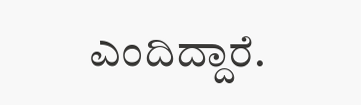ಎಂದಿದ್ದಾರೆ.